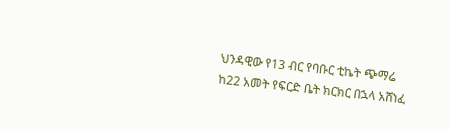ህንዳዊው የ13 ብር የባቡር ቲኬት ጭማሬ ከ22 አመት የፍርድ ቤት ክርክር በኋላ አሸነፈ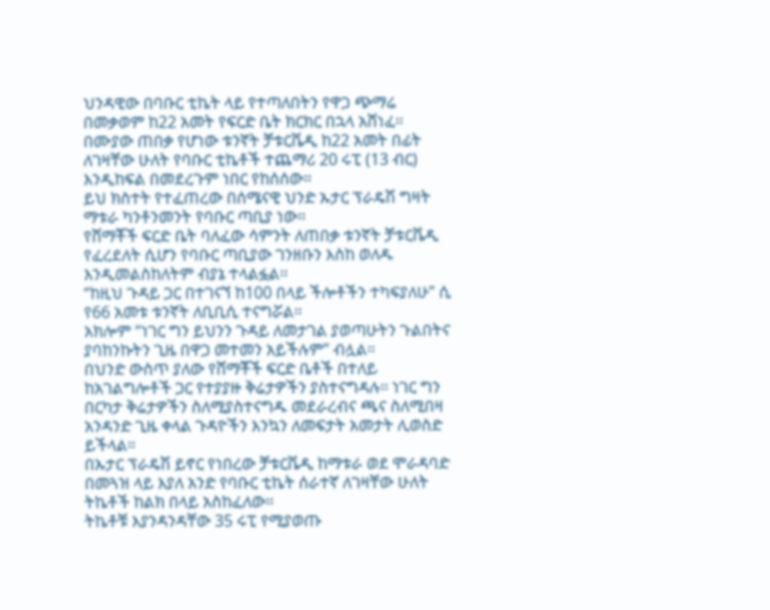ህንዳዊው በባቡር ቲኬት ላይ የተጣለበትን የዋጋ ጭማሬ በመቃወም ከ22 አመት የፍርድ ቤት ክርክር በኋላ አሸነፈ።
በሙያው ጠበቃ የሆነው ቱንኛት ቻቱርቬዲ ከ22 አመት በፊት ለገዛቸው ሁለት የባቡር ቲኬቶች ተጨማሪ 20 ሩፒ (13 ብር) እንዲከፍል በመደረጉም ነበር የከሰሰው።
ይህ ክስተት የተፈጠረው በሰሜናዊ ህንድ ኡታር ፕራዴሽ ግዛት ማቱራ ካንቶንመንት የባቡር ጣቢያ ነው።
የሸማቾች ፍርድ ቤት ባለፈው ሳምንት ለጠበቃ ቱንኛት ቻቱርቬዲ የፈረደለት ሲሆን የባቡር ጣቢያው ገንዘቡን እስከ ወለዱ እንዲመልስከለትም ብያኔ ተላልፏል።
“ከዚህ ጉዳይ ጋር በተገናኘ ከ100 በላይ ችሎቶችን ተካፍያለሁ” ሲ የ66 አመቱ ቱንኛት ለቢቢሲ ተናግሯል።
አክሎም “ነገር ግን ይህንን ጉዳይ ለመታገል ያወጣሁትን ጉልበትና ያባከንኩትን ጊዜ በዋጋ መተመን አይችሉም” ብሏል።
በህንድ ውስጥ ያለው የሸማቾች ፍርድ ቤቶች በተለይ ከአገልግሎቶች ጋር የተያያዙ ቅሬታዎችን ያስተናግዳሉ። ነገር ግን በርካታ ቅሬታዎችን ስለሚያስተናግዱ መደራረብና ጫና ስለሚበዛ አንዳንድ ጊዜ ቀላል ጉዳዮችን እንኳን ለመፍታት አመታት ሊወስድ ይችላል።
በኡታር ፕራዴሽ ይኖር የነበረው ቻቱርቬዲ ከማቱራ ወደ ሞራዳባድ በመጓዝ ላይ እያለ አንድ የባቡር ቲኬት ሰራተኛ ለገዛቸው ሁለት ትኬቶች ከልክ በላይ አስከፈለው።
ትኬቶቹ እያንዳንዳቸው 35 ሩፒ የሚያወጡ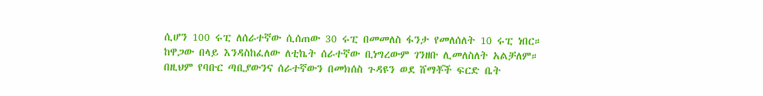ሲሆን 100 ሩፒ ለሰራተኛው ሲሰጠው 30 ሩፒ በመመለስ ፋንታ የመለሰለት 10 ሩፒ ነበር።
ከዋጋው በላይ እንዳስከፈለው ለቲኬት ሰራተኛው ቢነግረውም ገንዘቡ ሊመለስለት አልቻለም።
በዚህም የባቡር ጣቢያውንና ሰራተኛውን በመክሰስ ጉዳዩን ወደ ሸማቾች ፍርድ ቤት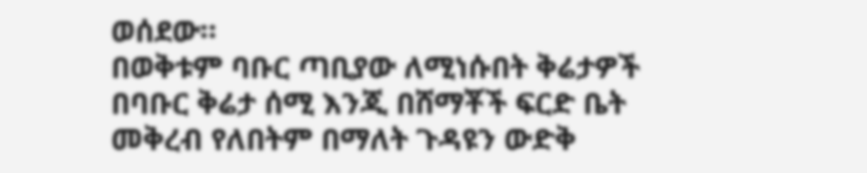ወሰደው።
በወቅቱም ባቡር ጣቢያው ለሚነሱበት ቅሬታዎች በባቡር ቅሬታ ሰሚ እንጂ በሸማቾች ፍርድ ቤት መቅረብ የለበትም በማለት ጉዳዩን ውድቅ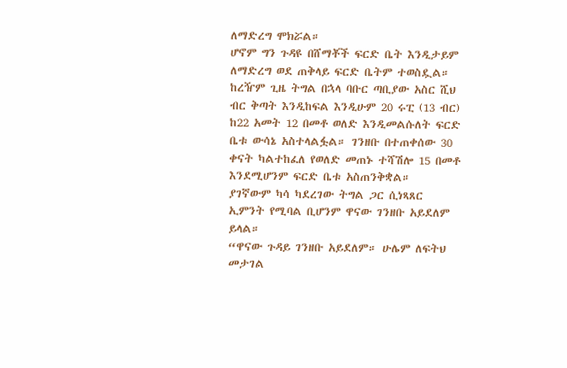ለማድረግ ሞክሯል።
ሆኖም ግን ጉዳዩ በሸማቾች ፍርድ ቤት እንዲታይም ለማድረግ ወደ ጠቅላይ ፍርድ ቤትም ተወስዷል።
ከረዥም ጊዜ ትግል በኋላ ባቡር ጣቢያው አስር ሺህ ብር ቅጣት እንዲከፍል እንዲሁም 20 ሩፒ (13 ብር) ከ22 አመት 12 በመቶ ወለድ እንዲመልሱለት ፍርድ ቤቱ ውሳኔ አስተላልፏል። ገንዘቡ በተጠቀሰው 30 ቀናት ካልተከፈለ የወለድ መጠኑ ተሻሽሎ 15 በመቶ እንደሚሆንም ፍርድ ቤቱ አስጠንቅቋል።
ያገኛውም ካሳ ካደረገው ትግል ጋር ሲነጻጸር ኢምንት የሚባል ቢሆንም ዋናው ገንዘቡ አይደለም ይላል።
“ዋናው ጉዳይ ገንዘቡ አይደለም። ሁሌም ለፍትህ መታገል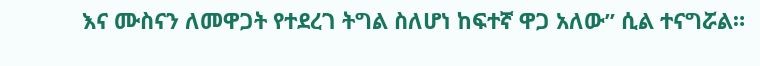እና ሙስናን ለመዋጋት የተደረገ ትግል ስለሆነ ከፍተኛ ዋጋ አለው” ሲል ተናግሯል።